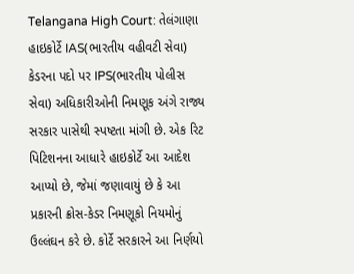Telangana High Court: તેલંગાણા હાઇકોર્ટે IAS(ભારતીય વહીવટી સેવા) કેડરના પદો પર IPS(ભારતીય પોલીસ સેવા) અધિકારીઓની નિમણૂક અંગે રાજ્ય સરકાર પાસેથી સ્પષ્ટતા માંગી છે. એક રિટ પિટિશનના આધારે હાઇકોર્ટે આ આદેશ આપ્યો છે, જેમાં જણાવાયું છે કે આ પ્રકારની ક્રોસ-કેડર નિમણૂકો નિયમોનું ઉલ્લંઘન કરે છે. કોર્ટે સરકારને આ નિર્ણયો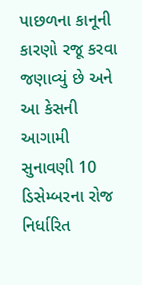પાછળના કાનૂની કારણો રજૂ કરવા જણાવ્યું છે અને આ કેસની આગામી સુનાવણી 10 ડિસેમ્બરના રોજ નિર્ધારિત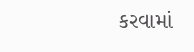કરવામાં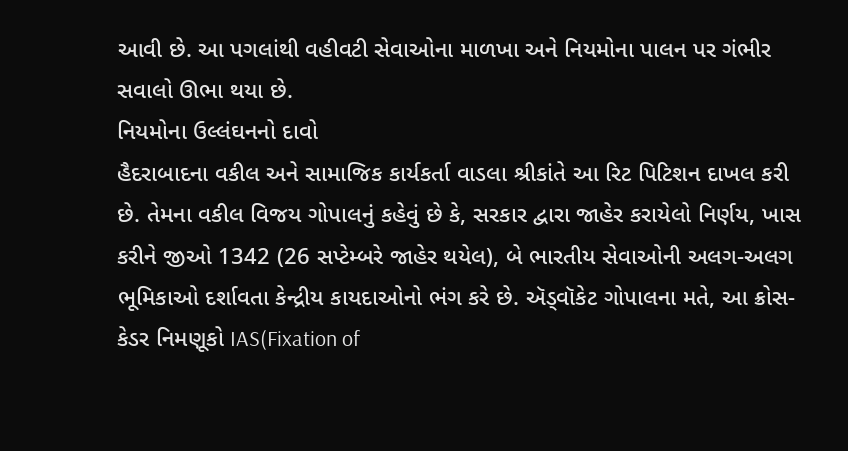આવી છે. આ પગલાંથી વહીવટી સેવાઓના માળખા અને નિયમોના પાલન પર ગંભીર સવાલો ઊભા થયા છે.
નિયમોના ઉલ્લંઘનનો દાવો
હૈદરાબાદના વકીલ અને સામાજિક કાર્યકર્તા વાડલા શ્રીકાંતે આ રિટ પિટિશન દાખલ કરી છે. તેમના વકીલ વિજય ગોપાલનું કહેવું છે કે, સરકાર દ્વારા જાહેર કરાયેલો નિર્ણય, ખાસ કરીને જીઓ 1342 (26 સપ્ટેમ્બરે જાહેર થયેલ), બે ભારતીય સેવાઓની અલગ-અલગ ભૂમિકાઓ દર્શાવતા કેન્દ્રીય કાયદાઓનો ભંગ કરે છે. ઍડ્વૉકેટ ગોપાલના મતે, આ ક્રોસ-કેડર નિમણૂકો IAS(Fixation of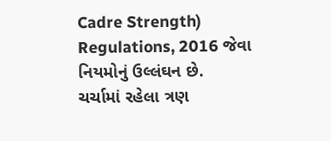Cadre Strength) Regulations, 2016 જેવા નિયમોનું ઉલ્લંઘન છે.
ચર્ચામાં રહેલા ત્રણ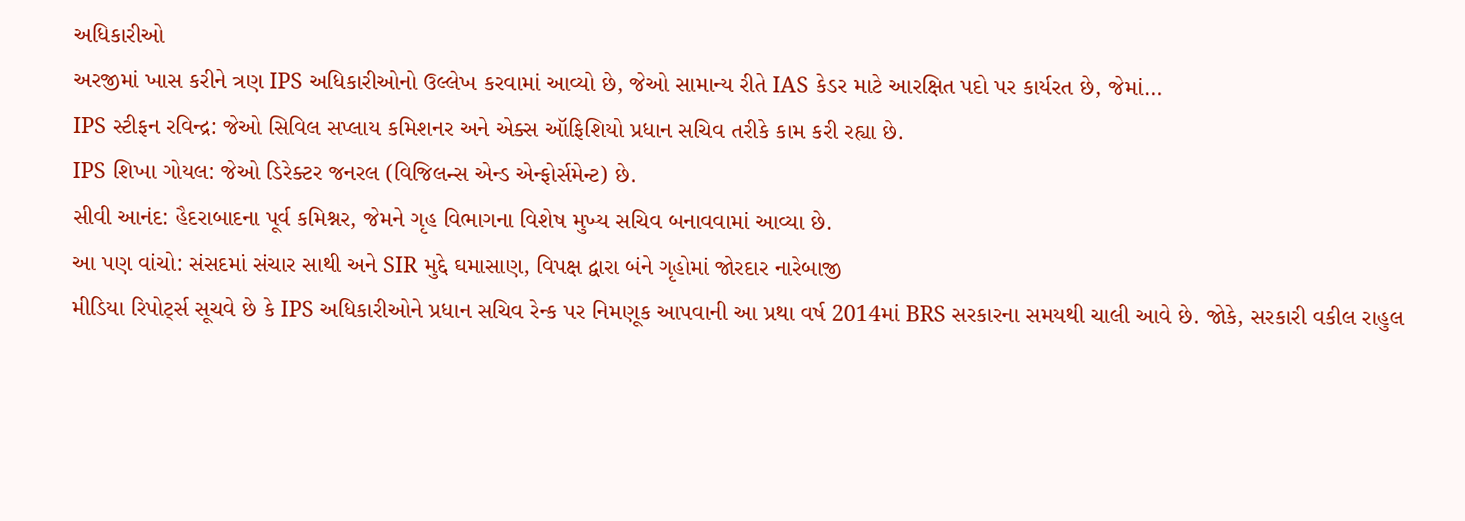અધિકારીઓ
અરજીમાં ખાસ કરીને ત્રણ IPS અધિકારીઓનો ઉલ્લેખ કરવામાં આવ્યો છે, જેઓ સામાન્ય રીતે IAS કેડર માટે આરક્ષિત પદો પર કાર્યરત છે, જેમાં…
IPS સ્ટીફન રવિન્દ્ર: જેઓ સિવિલ સપ્લાય કમિશનર અને એક્સ ઑફિશિયો પ્રધાન સચિવ તરીકે કામ કરી રહ્યા છે.
IPS શિખા ગોયલ: જેઓ ડિરેક્ટર જનરલ (વિજિલન્સ એન્ડ એન્ફોર્સમેન્ટ) છે.
સીવી આનંદ: હૈદરાબાદના પૂર્વ કમિશ્નર, જેમને ગૃહ વિભાગના વિશેષ મુખ્ય સચિવ બનાવવામાં આવ્યા છે.
આ પણ વાંચો: સંસદમાં સંચાર સાથી અને SIR મુદ્દે ઘમાસાણ, વિપક્ષ દ્વારા બંને ગૃહોમાં જોરદાર નારેબાજી
મીડિયા રિપોર્ટ્સ સૂચવે છે કે IPS અધિકારીઓને પ્રધાન સચિવ રેન્ક પર નિમણૂક આપવાની આ પ્રથા વર્ષ 2014માં BRS સરકારના સમયથી ચાલી આવે છે. જોકે, સરકારી વકીલ રાહુલ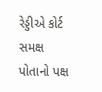રેડ્ડીએ કોર્ટ સમક્ષ પોતાનો પક્ષ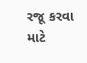રજૂ કરવા માટે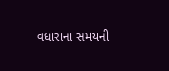વધારાના સમયની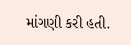માંગણી કરી હતી.